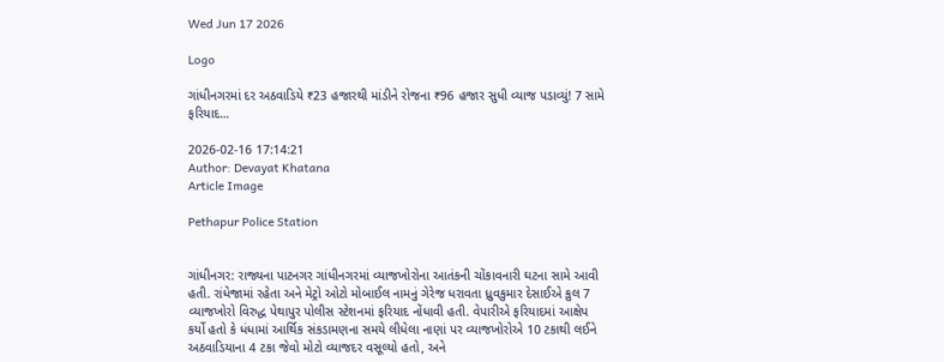Wed Jun 17 2026

Logo

ગાંધીનગરમાં દર અઠવાડિયે ₹23 હજારથી માંડીને રોજના ₹96 હજાર સુધી વ્યાજ પડાવ્યું! 7 સામે ફરિયાદ...

2026-02-16 17:14:21
Author: Devayat Khatana
Article Image

Pethapur Police Station


ગાંધીનગર: રાજ્યના પાટનગર ગાંધીનગરમાં વ્યાજખોરોના આતંકની ચોંકાવનારી ઘટના સામે આવી હતી. રાંધેજામાં રહેતા અને મેટ્રો ઓટો મોબાઈલ નામનું ગેરેજ ધરાવતા ધ્રુવકુમાર દેસાઈએ કુલ 7 વ્યાજખોરો વિરુદ્ધ પેથાપુર પોલીસ સ્ટેશનમાં ફરિયાદ નોંધાવી હતી. વેપારીએ ફરિયાદમાં આક્ષેપ કર્યો હતો કે ધંધામાં આર્થિક સંકડામણના સમયે લીધેલા નાણાં પર વ્યાજખોરોએ 10 ટકાથી લઈને અઠવાડિયાના 4 ટકા જેવો મોટો વ્યાજદર વસૂલ્યો હતો, અને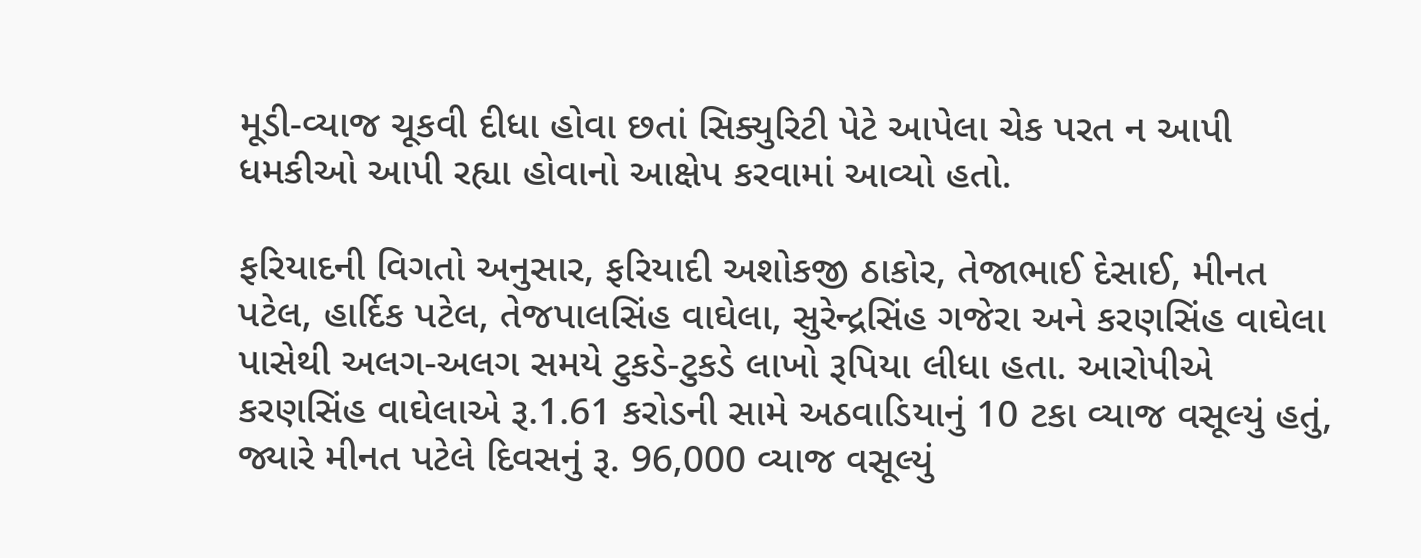મૂડી-વ્યાજ ચૂકવી દીધા હોવા છતાં સિક્યુરિટી પેટે આપેલા ચેક પરત ન આપી ધમકીઓ આપી રહ્યા હોવાનો આક્ષેપ કરવામાં આવ્યો હતો.

ફરિયાદની વિગતો અનુસાર, ફરિયાદી અશોકજી ઠાકોર, તેજાભાઈ દેસાઈ, મીનત પટેલ, હાર્દિક પટેલ, તેજપાલસિંહ વાઘેલા, સુરેન્દ્રસિંહ ગજેરા અને કરણસિંહ વાઘેલા પાસેથી અલગ-અલગ સમયે ટુકડે-ટુકડે લાખો રૂપિયા લીધા હતા. આરોપીએ કરણસિંહ વાઘેલાએ રૂ.1.61 કરોડની સામે અઠવાડિયાનું 10 ટકા વ્યાજ વસૂલ્યું હતું, જ્યારે મીનત પટેલે દિવસનું રૂ. 96,000 વ્યાજ વસૂલ્યું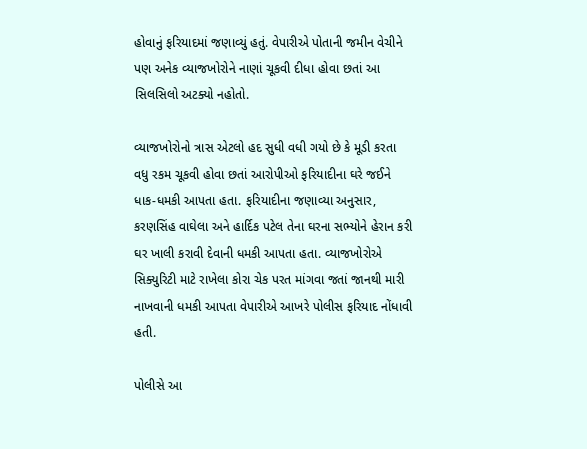હોવાનું ફરિયાદમાં જણાવ્યું હતું. વેપારીએ પોતાની જમીન વેચીને પણ અનેક વ્યાજખોરોને નાણાં ચૂકવી દીધા હોવા છતાં આ સિલસિલો અટક્યો નહોતો.

વ્યાજખોરોનો ત્રાસ એટલો હદ સુધી વધી ગયો છે કે મૂડી કરતા વધુ રકમ ચૂકવી હોવા છતાં આરોપીઓ ફરિયાદીના ઘરે જઈને ધાક-ધમકી આપતા હતા. ફરિયાદીના જણાવ્યા અનુસાર, કરણસિંહ વાઘેલા અને હાર્દિક પટેલ તેના ઘરના સભ્યોને હેરાન કરી ઘર ખાલી કરાવી દેવાની ધમકી આપતા હતા. વ્યાજખોરોએ સિક્યુરિટી માટે રાખેલા કોરા ચેક પરત માંગવા જતાં જાનથી મારી નાખવાની ધમકી આપતા વેપારીએ આખરે પોલીસ ફરિયાદ નોંધાવી હતી.

પોલીસે આ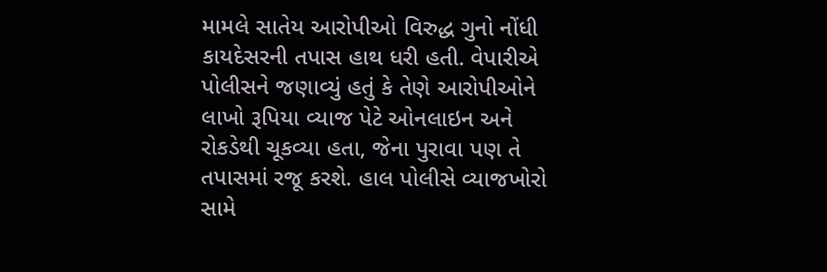મામલે સાતેય આરોપીઓ વિરુદ્ધ ગુનો નોંધી કાયદેસરની તપાસ હાથ ધરી હતી. વેપારીએ પોલીસને જણાવ્યું હતું કે તેણે આરોપીઓને લાખો રૂપિયા વ્યાજ પેટે ઓનલાઇન અને રોકડેથી ચૂકવ્યા હતા, જેના પુરાવા પણ તે તપાસમાં રજૂ કરશે. હાલ પોલીસે વ્યાજખોરો સામે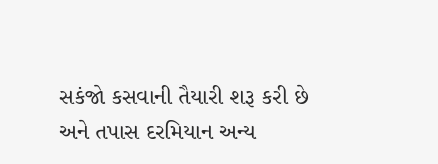સકંજો કસવાની તૈયારી શરૂ કરી છે અને તપાસ દરમિયાન અન્ય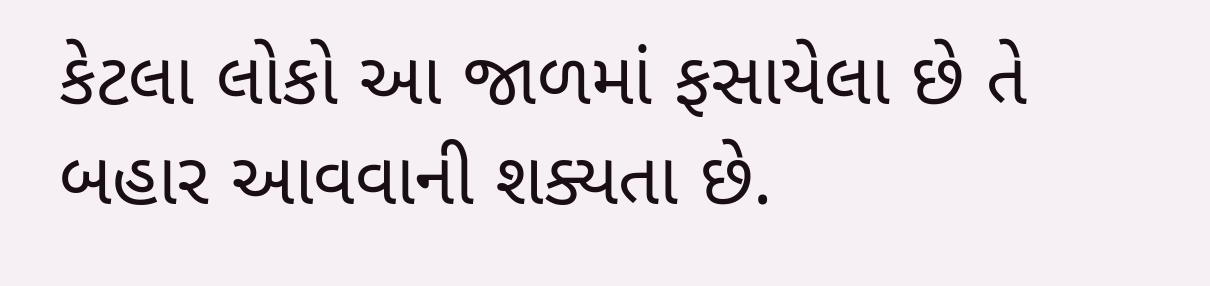કેટલા લોકો આ જાળમાં ફસાયેલા છે તે બહાર આવવાની શક્યતા છે.